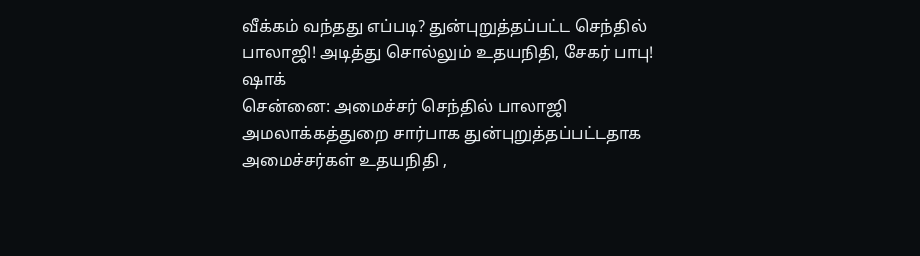வீக்கம் வந்தது எப்படி? துன்புறுத்தப்பட்ட செந்தில் பாலாஜி! அடித்து சொல்லும் உதயநிதி, சேகர் பாபு! ஷாக்
சென்னை: அமைச்சர் செந்தில் பாலாஜி அமலாக்கத்துறை சார்பாக துன்புறுத்தப்பட்டதாக அமைச்சர்கள் உதயநிதி ,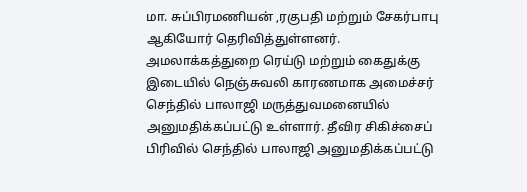மா. சுப்பிரமணியன் ,ரகுபதி மற்றும் சேகர்பாபு ஆகியோர் தெரிவித்துள்ளனர்.
அமலாக்கத்துறை ரெய்டு மற்றும் கைதுக்கு இடையில் நெஞ்சுவலி காரணமாக அமைச்சர் செந்தில் பாலாஜி மருத்துவமனையில் அனுமதிக்கப்பட்டு உள்ளார். தீவிர சிகிச்சைப் பிரிவில் செந்தில் பாலாஜி அனுமதிக்கப்பட்டு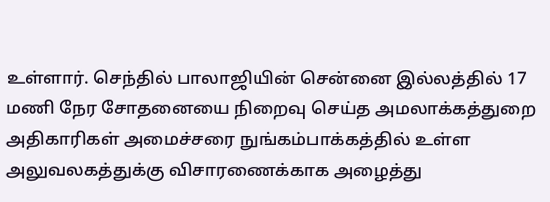உள்ளார். செந்தில் பாலாஜியின் சென்னை இல்லத்தில் 17 மணி நேர சோதனையை நிறைவு செய்த அமலாக்கத்துறை அதிகாரிகள் அமைச்சரை நுங்கம்பாக்கத்தில் உள்ள அலுவலகத்துக்கு விசாரணைக்காக அழைத்து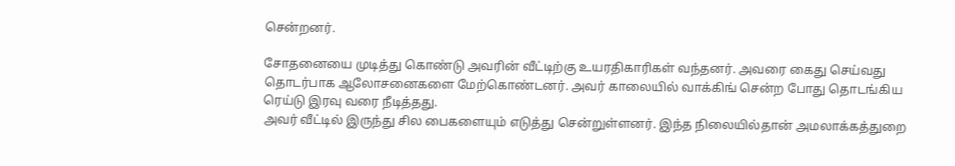சென்றனர்.

சோதனையை முடித்து கொண்டு அவரின் வீட்டிற்கு உயரதிகாரிகள் வந்தனர். அவரை கைது செய்வது தொடர்பாக ஆலோசனைகளை மேற்கொண்டனர். அவர் காலையில் வாக்கிங் சென்ற போது தொடங்கிய ரெய்டு இரவு வரை நீடித்தது.
அவர் வீட்டில் இருந்து சில பைகளையும் எடுத்து சென்றுள்ளனர். இந்த நிலையில்தான் அமலாக்கத்துறை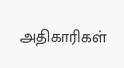அதிகாரிகள்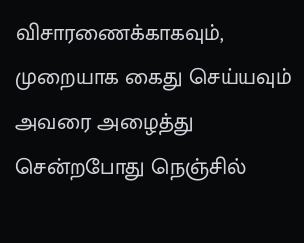விசாரணைக்காகவும், முறையாக கைது செய்யவும் அவரை அழைத்து சென்றபோது நெஞ்சில்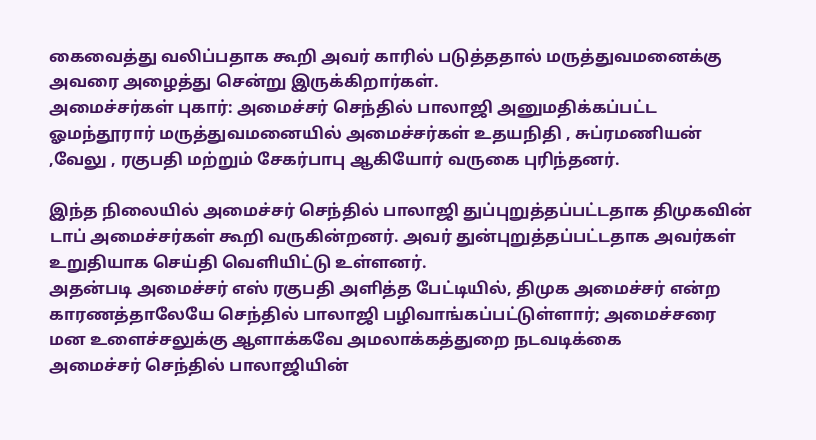கைவைத்து வலிப்பதாக கூறி அவர் காரில் படுத்ததால் மருத்துவமனைக்கு அவரை அழைத்து சென்று இருக்கிறார்கள்.
அமைச்சர்கள் புகார்: அமைச்சர் செந்தில் பாலாஜி அனுமதிக்கப்பட்ட ஓமந்தூரார் மருத்துவமனையில் அமைச்சர்கள் உதயநிதி , சுப்ரமணியன் ,வேலு , ரகுபதி மற்றும் சேகர்பாபு ஆகியோர் வருகை புரிந்தனர்.

இந்த நிலையில் அமைச்சர் செந்தில் பாலாஜி துப்புறுத்தப்பட்டதாக திமுகவின் டாப் அமைச்சர்கள் கூறி வருகின்றனர். அவர் துன்புறுத்தப்பட்டதாக அவர்கள் உறுதியாக செய்தி வெளியிட்டு உள்ளனர்.
அதன்படி அமைச்சர் எஸ் ரகுபதி அளித்த பேட்டியில், திமுக அமைச்சர் என்ற காரணத்தாலேயே செந்தில் பாலாஜி பழிவாங்கப்பட்டுள்ளார்; அமைச்சரை மன உளைச்சலுக்கு ஆளாக்கவே அமலாக்கத்துறை நடவடிக்கை
அமைச்சர் செந்தில் பாலாஜியின்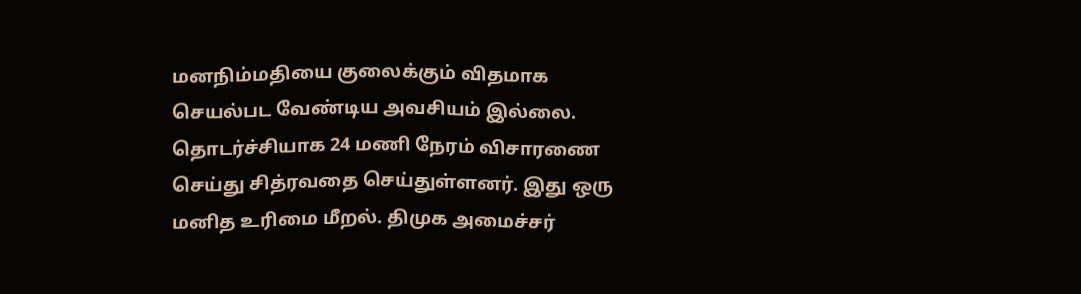மனநிம்மதியை குலைக்கும் விதமாக செயல்பட வேண்டிய அவசியம் இல்லை. தொடர்ச்சியாக 24 மணி நேரம் விசாரணை செய்து சித்ரவதை செய்துள்ளனர். இது ஒரு மனித உரிமை மீறல். திமுக அமைச்சர்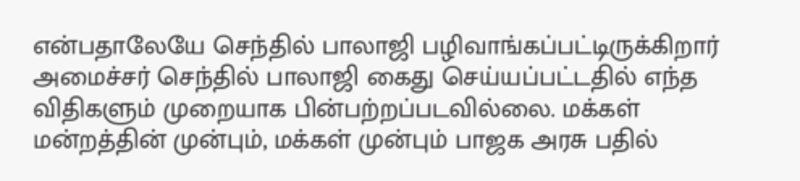என்பதாலேயே செந்தில் பாலாஜி பழிவாங்கப்பட்டிருக்கிறார்
அமைச்சர் செந்தில் பாலாஜி கைது செய்யப்பட்டதில் எந்த விதிகளும் முறையாக பின்பற்றப்படவில்லை. மக்கள் மன்றத்தின் முன்பும், மக்கள் முன்பும் பாஜக அரசு பதில்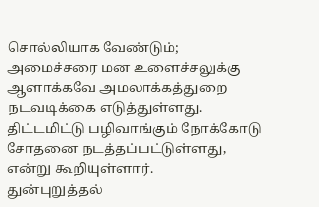சொல்லியாக வேண்டும்; அமைச்சரை மன உளைச்சலுக்கு ஆளாக்கவே அமலாக்கத்துறை நடவடிக்கை எடுத்துள்ளது. திட்டமிட்டு பழிவாங்கும் நோக்கோடு சோதனை நடத்தப்பட்டுள்ளது, என்று கூறியுள்ளார்.
துன்புறுத்தல்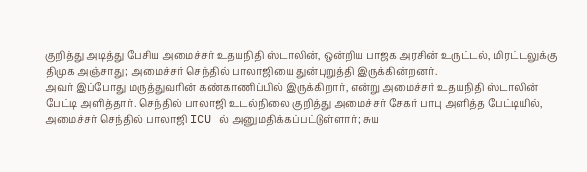குறித்து அடித்து பேசிய அமைச்சர் உதயநிதி ஸ்டாலின், ஒன்றிய பாஜக அரசின் உருட்டல், மிரட்டலுக்கு திமுக அஞ்சாது; அமைச்சர் செந்தில் பாலாஜியை துன்புறுத்தி இருக்கின்றனர்.
அவர் இப்போது மருத்துவரின் கண்காணிப்பில் இருக்கிறார், என்று அமைச்சர் உதயநிதி ஸ்டாலின் பேட்டி அளித்தார். செந்தில் பாலாஜி உடல்நிலை குறித்து அமைச்சர் சேகர் பாபு அளித்த பேட்டியில், அமைச்சர் செந்தில் பாலாஜி ICU ல் அனுமதிக்கப்பட்டுள்ளார்; சுய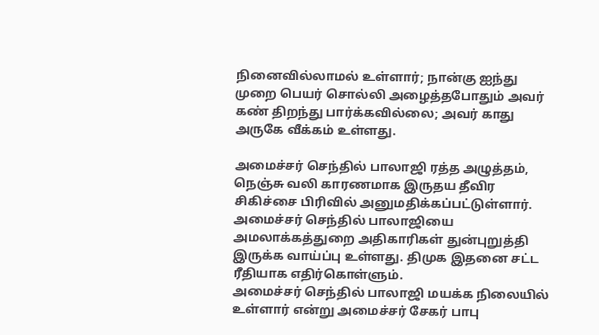நினைவில்லாமல் உள்ளார்; நான்கு ஐந்து முறை பெயர் சொல்லி அழைத்தபோதும் அவர் கண் திறந்து பார்க்கவில்லை; அவர் காது அருகே வீக்கம் உள்ளது.

அமைச்சர் செந்தில் பாலாஜி ரத்த அழுத்தம், நெஞ்சு வலி காரணமாக இருதய தீவிர சிகிச்சை பிரிவில் அனுமதிக்கப்பட்டுள்ளார். அமைச்சர் செந்தில் பாலாஜியை அமலாக்கத்துறை அதிகாரிகள் துன்புறுத்தி இருக்க வாய்ப்பு உள்ளது. திமுக இதனை சட்ட ரீதியாக எதிர்கொள்ளும்.
அமைச்சர் செந்தில் பாலாஜி மயக்க நிலையில் உள்ளார் என்று அமைச்சர் சேகர் பாபு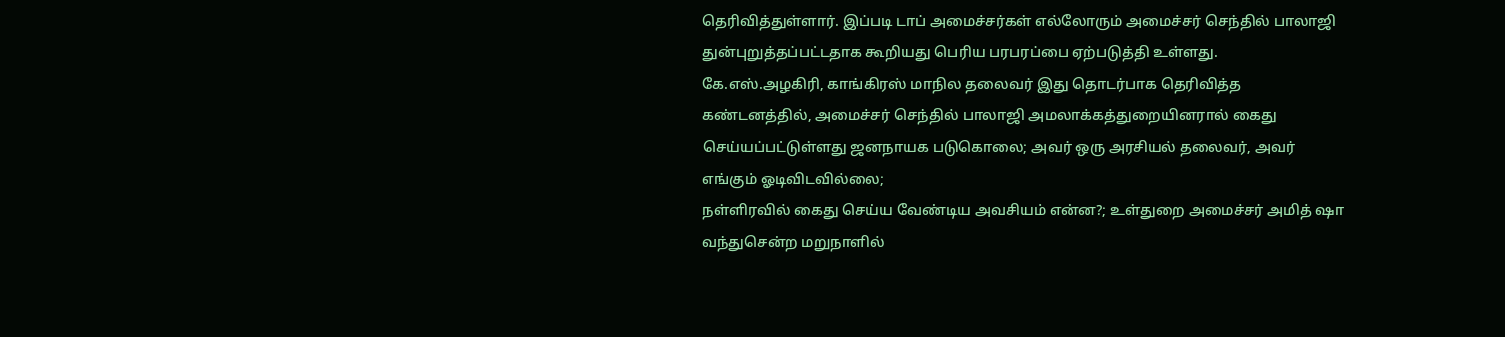தெரிவித்துள்ளார். இப்படி டாப் அமைச்சர்கள் எல்லோரும் அமைச்சர் செந்தில் பாலாஜி துன்புறுத்தப்பட்டதாக கூறியது பெரிய பரபரப்பை ஏற்படுத்தி உள்ளது.
கே.எஸ்.அழகிரி, காங்கிரஸ் மாநில தலைவர் இது தொடர்பாக தெரிவித்த கண்டனத்தில், அமைச்சர் செந்தில் பாலாஜி அமலாக்கத்துறையினரால் கைது செய்யப்பட்டுள்ளது ஜனநாயக படுகொலை; அவர் ஒரு அரசியல் தலைவர், அவர் எங்கும் ஓடிவிடவில்லை;
நள்ளிரவில் கைது செய்ய வேண்டிய அவசியம் என்ன?; உள்துறை அமைச்சர் அமித் ஷா வந்துசென்ற மறுநாளில்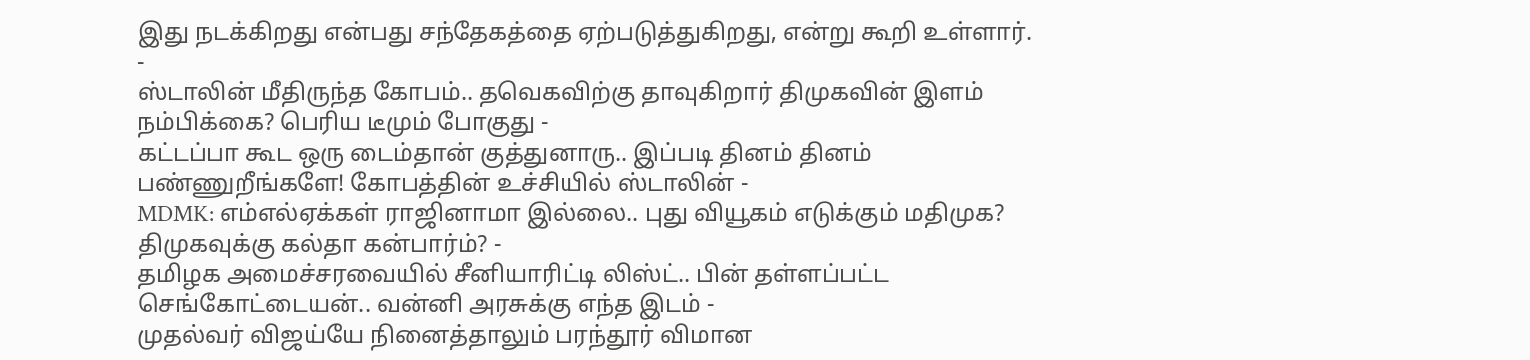இது நடக்கிறது என்பது சந்தேகத்தை ஏற்படுத்துகிறது, என்று கூறி உள்ளார்.
-
ஸ்டாலின் மீதிருந்த கோபம்.. தவெகவிற்கு தாவுகிறார் திமுகவின் இளம் நம்பிக்கை? பெரிய டீமும் போகுது -
கட்டப்பா கூட ஒரு டைம்தான் குத்துனாரு.. இப்படி தினம் தினம் பண்ணுறீங்களே! கோபத்தின் உச்சியில் ஸ்டாலின் -
MDMK: எம்எல்ஏக்கள் ராஜினாமா இல்லை.. புது வியூகம் எடுக்கும் மதிமுக? திமுகவுக்கு கல்தா கன்பார்ம்? -
தமிழக அமைச்சரவையில் சீனியாரிட்டி லிஸ்ட்.. பின் தள்ளப்பட்ட செங்கோட்டையன்.. வன்னி அரசுக்கு எந்த இடம் -
முதல்வர் விஜய்யே நினைத்தாலும் பரந்தூர் விமான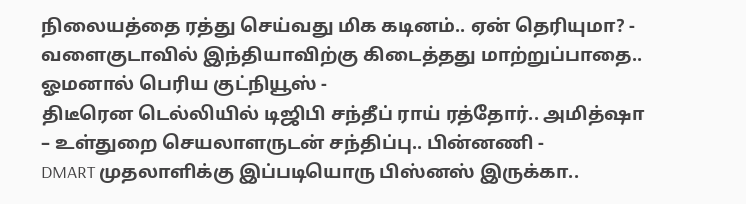நிலையத்தை ரத்து செய்வது மிக கடினம்.. ஏன் தெரியுமா? -
வளைகுடாவில் இந்தியாவிற்கு கிடைத்தது மாற்றுப்பாதை.. ஓமனால் பெரிய குட்நியூஸ் -
திடீரென டெல்லியில் டிஜிபி சந்தீப் ராய் ரத்தோர்.. அமித்ஷா – உள்துறை செயலாளருடன் சந்திப்பு.. பின்னணி -
DMART முதலாளிக்கு இப்படியொரு பிஸ்னஸ் இருக்கா..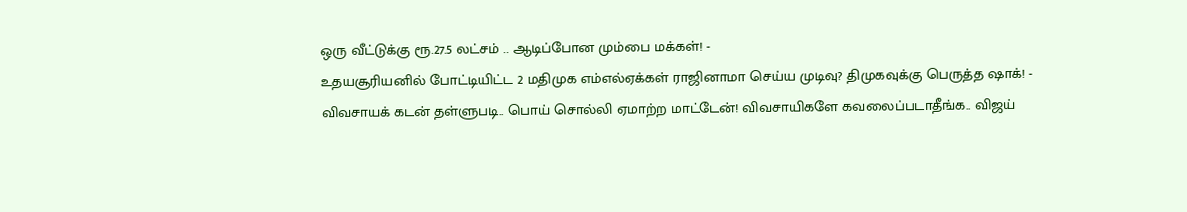ஒரு வீட்டுக்கு ரூ.27.5 லட்சம் .. ஆடிப்போன மும்பை மக்கள்! -
உதயசூரியனில் போட்டியிட்ட 2 மதிமுக எம்எல்ஏக்கள் ராஜினாமா செய்ய முடிவு? திமுகவுக்கு பெருத்த ஷாக்! -
விவசாயக் கடன் தள்ளுபடி.. பொய் சொல்லி ஏமாற்ற மாட்டேன்! விவசாயிகளே கவலைப்படாதீங்க.. விஜய்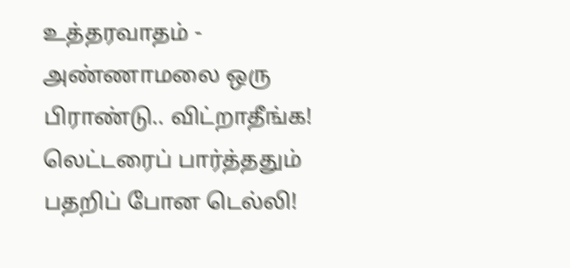உத்தரவாதம் -
அண்ணாமலை ஒரு பிராண்டு.. விட்றாதீங்க! லெட்டரைப் பார்த்ததும் பதறிப் போன டெல்லி!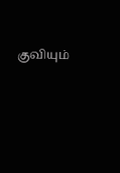குவியும்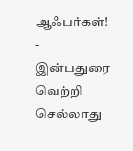ஆஃபர்கள்! -
இன்பதுரை வெற்றி செல்லாது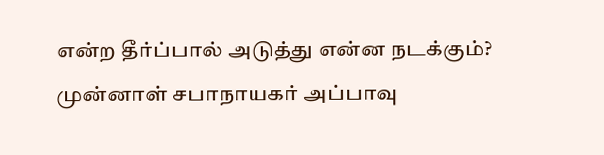என்ற தீர்ப்பால் அடுத்து என்ன நடக்கும்? முன்னாள் சபாநாயகர் அப்பாவு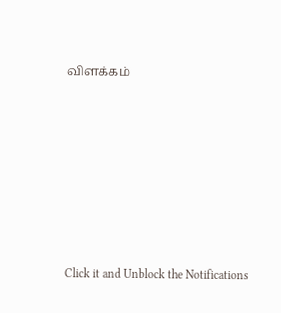விளக்கம்












Click it and Unblock the Notifications